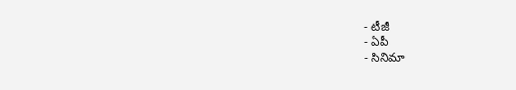- టీజీ
- ఏపీ
- సినిమా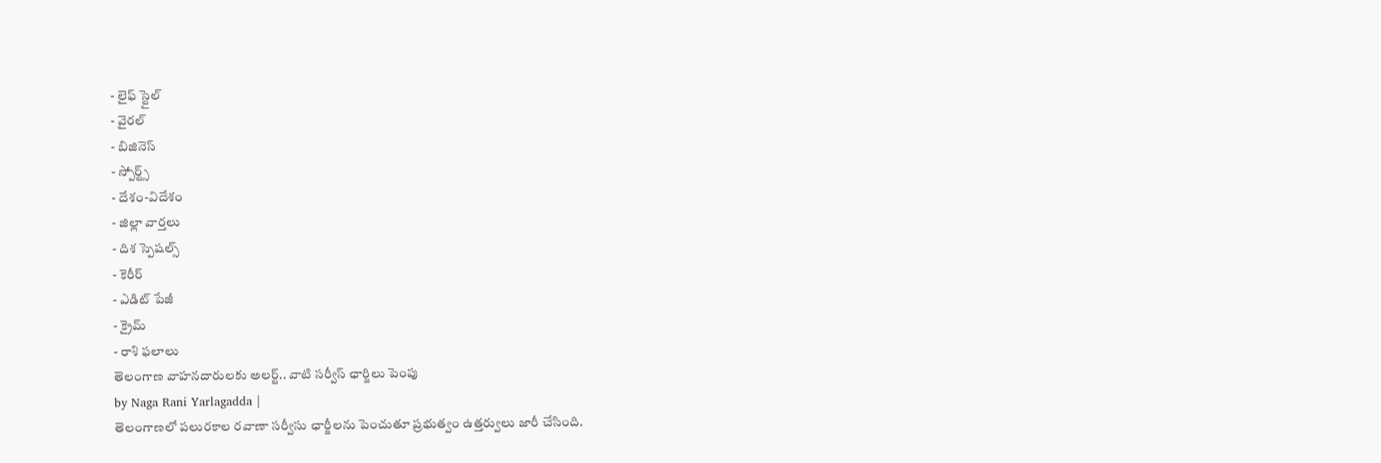- లైఫ్ స్టైల్
- వైరల్
- బిజినెస్
- స్పోర్ట్స్
- దేశం-విదేశం
- జిల్లా వార్తలు
- దిశ స్పెషల్స్
- కెరీర్
- ఎడిట్ పేజీ
- క్రైమ్
- రాశి ఫలాలు
తెలంగాణ వాహనదారులకు అలర్ట్.. వాటి సర్వీస్ ఛార్జిలు పెంపు
by Naga Rani Yarlagadda |
తెలంగాణలో పలురకాల రవాణా సర్వీసు ఛార్జీలను పెంచుతూ ప్రభుత్వం ఉత్తర్వులు జారీ చేసింది.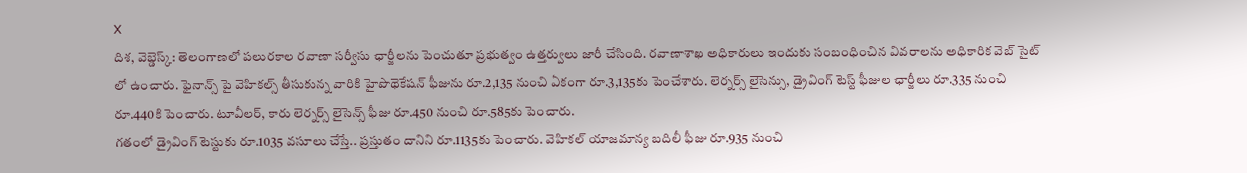X
దిశ, వెబ్డెస్క్: తెలంగాణలో పలురకాల రవాణా సర్వీసు ఛార్జీలను పెంచుతూ ప్రభుత్వం ఉత్తర్వులు జారీ చేసింది. రవాణాశాఖ అధికారులు ఇందుకు సంబంధించిన వివరాలను అధికారిక వెబ్ సైట్ లో ఉంచారు. ఫైనాన్స్ పై వెహికల్స్ తీసుకున్న వారికి హైపొథెకేషన్ ఫీజును రూ.2,135 నుంచి ఏకంగా రూ.3,135కు పెంచేశారు. లెర్నర్స్ లైసెన్సు, డ్రైవింగ్ టెస్ట్ ఫీజుల ఛార్జీలు రూ.335 నుంచి రూ.440కి పెంచారు. టూవీలర్, కారు లెర్నర్స్ లైసెన్స్ ఫీజు రూ.450 నుంచి రూ.585కు పెంచారు.
గతంలో డ్రైవింగ్ టెస్టుకు రూ.1035 వసూలు చేస్తే.. ప్రస్తుతం దానిని రూ.1135కు పెంచారు. వెహికల్ యాజమాన్య బదిలీ ఫీజు రూ.935 నుంచి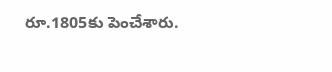రూ.1805కు పెంచేశారు.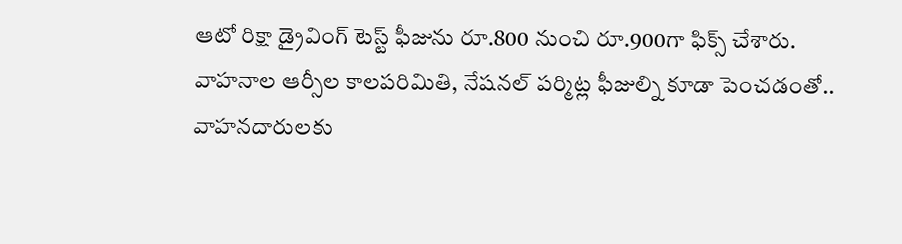ఆటో రిక్షా డ్రైవింగ్ టెస్ట్ ఫీజును రూ.800 నుంచి రూ.900గా ఫిక్స్ చేశారు. వాహనాల ఆర్సీల కాలపరిమితి, నేషనల్ పర్మిట్ల ఫీజుల్ని కూడా పెంచడంతో.. వాహనదారులకు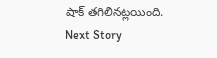షాక్ తగిలినట్లయింది.
Next Story